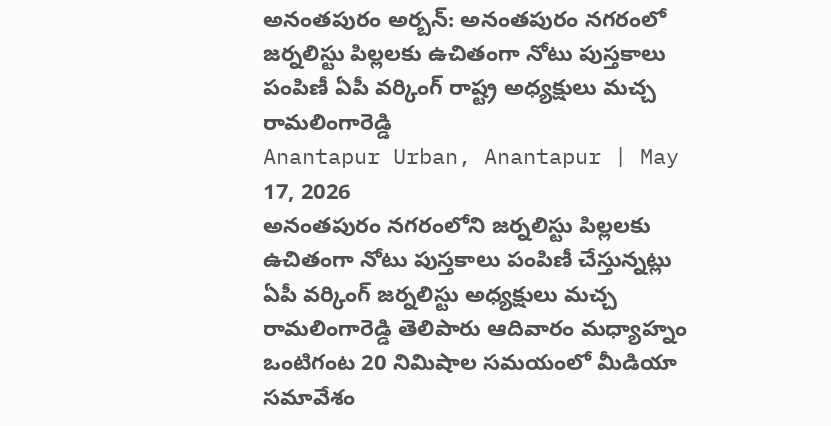అనంతపురం అర్బన్: అనంతపురం నగరంలో జర్నలిస్టు పిల్లలకు ఉచితంగా నోటు పుస్తకాలు పంపిణీ ఏపీ వర్కింగ్ రాష్ట్ర అధ్యక్షులు మచ్చ రామలింగారెడ్డి
Anantapur Urban, Anantapur | May 17, 2026
అనంతపురం నగరంలోని జర్నలిస్టు పిల్లలకు ఉచితంగా నోటు పుస్తకాలు పంపిణీ చేస్తున్నట్లు ఏపీ వర్కింగ్ జర్నలిస్టు అధ్యక్షులు మచ్చ రామలింగారెడ్డి తెలిపారు ఆదివారం మధ్యాహ్నం ఒంటిగంట 20 నిమిషాల సమయంలో మీడియా సమావేశం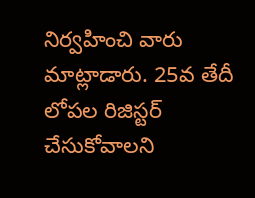నిర్వహించి వారు మాట్లాడారు. 25వ తేదీ లోపల రిజిస్టర్ చేసుకోవాలని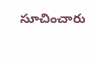సూచించారు